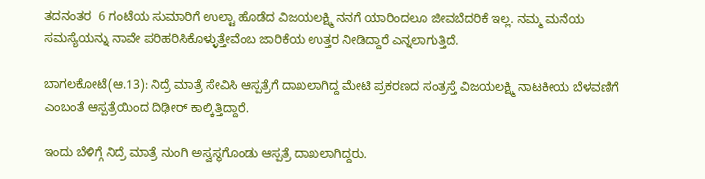ತದನಂತರ  6 ಗಂಟೆಯ ಸುಮಾರಿಗೆ ಉಲ್ಟಾ ಹೊಡೆದ ವಿಜಯಲಕ್ಷ್ಮಿ ನನಗೆ ಯಾರಿಂದಲೂ ಜೀವಬೆದರಿಕೆ ಇಲ್ಲ. ನಮ್ಮ ಮನೆಯ ಸಮಸ್ಯೆಯನ್ನು ನಾವೇ ಪರಿಹರಿಸಿಕೊಳ್ಳುತ್ತೇವೆಂಬ ಜಾರಿಕೆಯ ಉತ್ತರ‌ ನೀಡಿದ್ದಾರೆ ಎನ್ನಲಾಗುತ್ತಿದೆ.

ಬಾಗಲಕೋಟೆ(ಆ.13): ನಿದ್ರೆ ಮಾತ್ರೆ ಸೇವಿಸಿ ಆಸ್ಪತ್ರೆಗೆ ದಾಖಲಾಗಿದ್ದ ಮೇಟಿ ಪ್ರಕರಣದ ಸಂತ್ರಸ್ತೆ ವಿಜಯಲಕ್ಷ್ಮಿ ನಾಟಕೀಯ ಬೆಳವಣಿಗೆ ಎಂಬಂತೆ ಆಸ್ಪತ್ರೆಯಿಂದ ದಿಢೀರ್ ಕಾಲ್ಕಿತ್ತಿದ್ದಾರೆ.

ಇಂದು ಬೆಳಿಗ್ಗೆ ನಿದ್ರೆ ಮಾತ್ರೆ ನುಂಗಿ ಅಸ್ವಸ್ಥಗೊಂಡು ಆಸ್ಪತ್ರೆ ದಾಖಲಾಗಿದ್ದರು.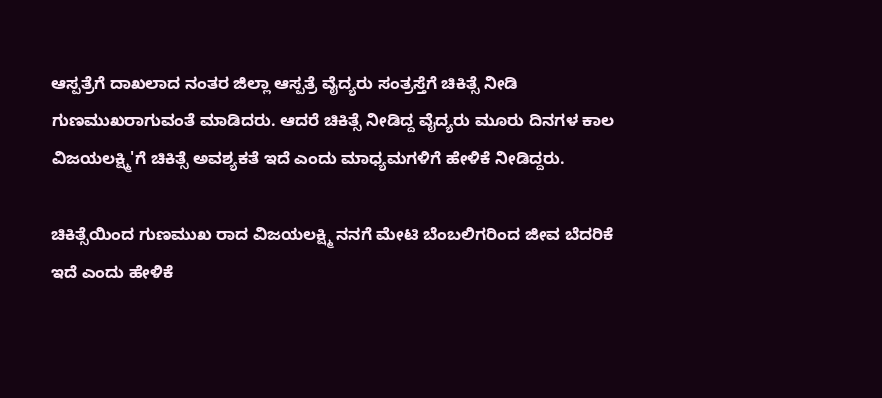ಆಸ್ಪತ್ರೆಗೆ ದಾಖಲಾದ ನಂತರ ಜಿಲ್ಲಾ ಆಸ್ಪತ್ರೆ ವೈದ್ಯರು ಸಂತ್ರಸ್ತೆಗೆ ಚಿಕಿತ್ಸೆ ನೀಡಿ ಗುಣಮುಖರಾಗುವಂತೆ ಮಾಡಿದರು. ಆದರೆ ಚಿಕಿತ್ಸೆ ನೀಡಿದ್ದ ವೈದ್ಯರು ಮೂರು ದಿನಗಳ ಕಾಲ ವಿಜಯಲಕ್ಷ್ಮಿ'ಗೆ ಚಿಕಿತ್ಸೆ ಅವಶ್ಯಕತೆ ಇದೆ ಎಂದು ಮಾಧ್ಯಮಗಳಿಗೆ ಹೇಳಿಕೆ ನೀಡಿದ್ದರು.

ಚಿಕಿತ್ಸೆಯಿಂದ ಗುಣಮುಖ ರಾದ ವಿಜಯಲಕ್ಷ್ಮಿ ನನಗೆ ಮೇಟಿ ಬೆಂಬಲಿಗರಿಂದ ಜೀವ ಬೆದರಿಕೆ ಇದೆ ಎಂದು ಹೇಳಿಕೆ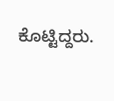ಕೊಟ್ಟಿದ್ದರು.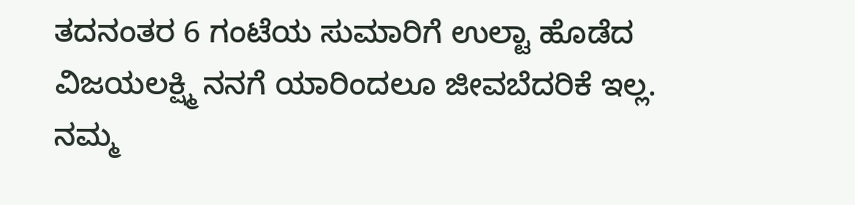ತದನಂತರ 6 ಗಂಟೆಯ ಸುಮಾರಿಗೆ ಉಲ್ಟಾ ಹೊಡೆದ ವಿಜಯಲಕ್ಷ್ಮಿ ನನಗೆ ಯಾರಿಂದಲೂ ಜೀವಬೆದರಿಕೆ ಇಲ್ಲ. ನಮ್ಮ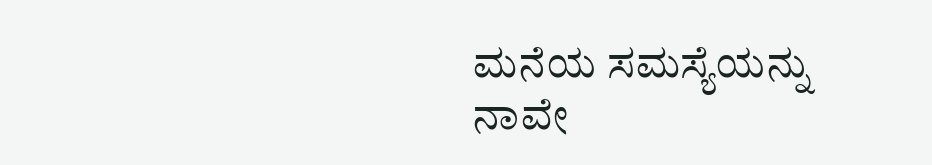ಮನೆಯ ಸಮಸ್ಯೆಯನ್ನು ನಾವೇ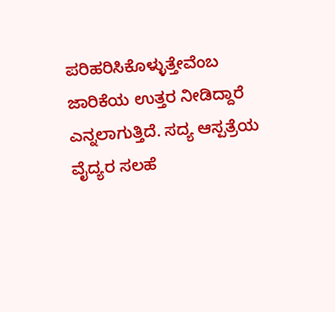ಪರಿಹರಿಸಿಕೊಳ್ಳುತ್ತೇವೆಂಬ ಜಾರಿಕೆಯ ಉತ್ತರ‌ ನೀಡಿದ್ದಾರೆ ಎನ್ನಲಾಗುತ್ತಿದೆ. ಸದ್ಯ ಆಸ್ಪತ್ರೆಯ ವೈದ್ಯರ ಸಲಹೆ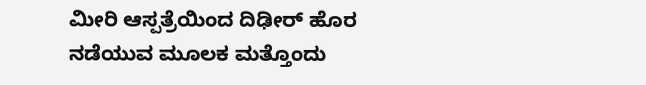ಮೀರಿ ಆಸ್ಪತ್ರೆಯಿಂದ ದಿಢೀರ್ ಹೊರ ನಡೆಯುವ ಮೂಲಕ ಮತ್ತೊಂದು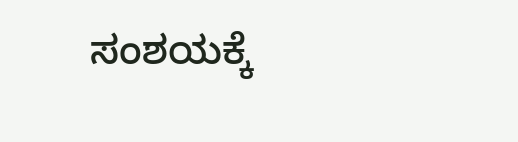ಸಂಶಯಕ್ಕೆ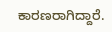ಕಾರಣರಾಗಿದ್ದಾರೆ.